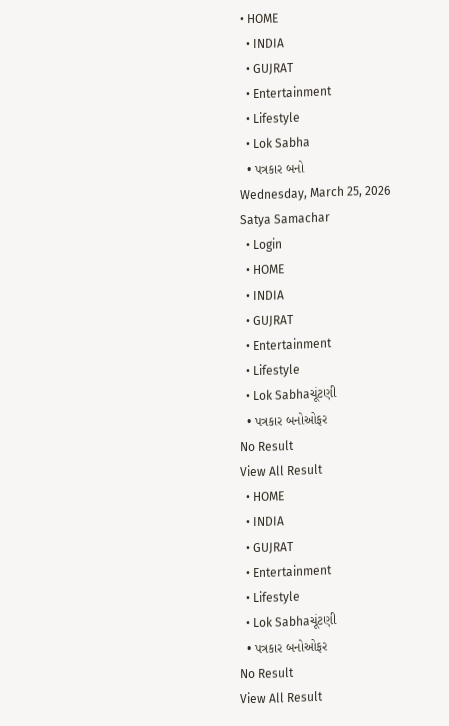• HOME
  • INDIA
  • GUJRAT
  • Entertainment
  • Lifestyle
  • Lok Sabha
  • પત્રકાર બનો
Wednesday, March 25, 2026
Satya Samachar
  • Login
  • HOME
  • INDIA
  • GUJRAT
  • Entertainment
  • Lifestyle
  • Lok Sabhaચૂંટણી
  • પત્રકાર બનોઓફર
No Result
View All Result
  • HOME
  • INDIA
  • GUJRAT
  • Entertainment
  • Lifestyle
  • Lok Sabhaચૂંટણી
  • પત્રકાર બનોઓફર
No Result
View All Result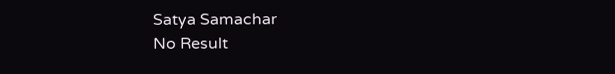Satya Samachar
No Result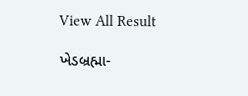View All Result

ખેડબ્રહ્મા-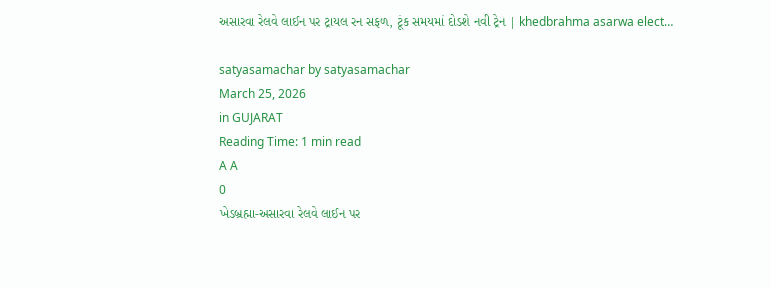અસારવા રેલવે લાઈન પર ટ્રાયલ રન સફળ, ટૂંક સમયમાં દોડશે નવી ટ્રેન | khedbrahma asarwa elect…

satyasamachar by satyasamachar
March 25, 2026
in GUJARAT
Reading Time: 1 min read
A A
0
ખેડબ્રહ્મા-અસારવા રેલવે લાઈન પર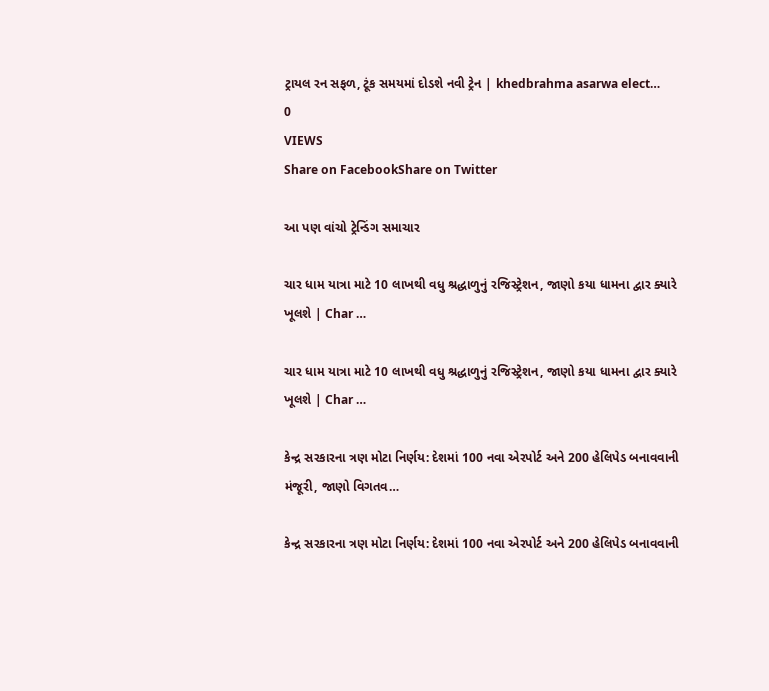ટ્રાયલ રન સફળ, ટૂંક સમયમાં દોડશે નવી ટ્રેન | khedbrahma asarwa elect…
0
VIEWS
Share on FacebookShare on Twitter

આ પણ વાંચો ટ્રેન્ડિંગ સમાચાર

ચાર ધામ યાત્રા માટે 10 લાખથી વધુ શ્રદ્ધાળુનું રજિસ્ટ્રેશન, જાણો કયા ધામના દ્વાર ક્યારે ખૂલશે | Char …

ચાર ધામ યાત્રા માટે 10 લાખથી વધુ શ્રદ્ધાળુનું રજિસ્ટ્રેશન, જાણો કયા ધામના દ્વાર ક્યારે ખૂલશે | Char …

કેન્દ્ર સરકારના ત્રણ મોટા નિર્ણય: દેશમાં 100 નવા એરપોર્ટ અને 200 હેલિપેડ બનાવવાની મંજૂરી, જાણો વિગતવ…

કેન્દ્ર સરકારના ત્રણ મોટા નિર્ણય: દેશમાં 100 નવા એરપોર્ટ અને 200 હેલિપેડ બનાવવાની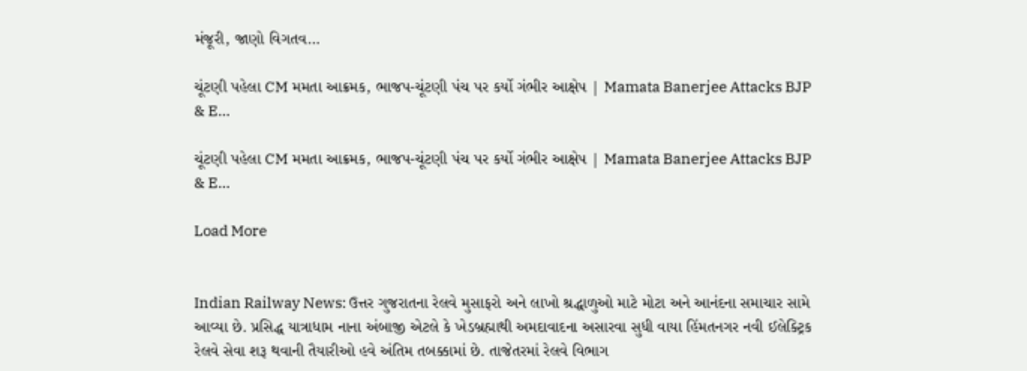મંજૂરી, જાણો વિગતવ…

ચૂંટણી પહેલા CM મમતા આક્રમક, ભાજપ-ચૂંટણી પંચ પર કર્યો ગંભીર આક્ષેપ | Mamata Banerjee Attacks BJP & E…

ચૂંટણી પહેલા CM મમતા આક્રમક, ભાજપ-ચૂંટણી પંચ પર કર્યો ગંભીર આક્ષેપ | Mamata Banerjee Attacks BJP & E…

Load More


Indian Railway News: ઉત્તર ગુજરાતના રેલવે મુસાફરો અને લાખો શ્રદ્ધાળુઓ માટે મોટા અને આનંદના સમાચાર સામે આવ્યા છે. પ્રસિદ્ધ યાત્રાધામ નાના અંબાજી એટલે કે ખેડબ્રહ્માથી અમદાવાદના અસારવા સુધી વાયા હિંમતનગર નવી ઈલેક્ટ્રિક રેલવે સેવા શરૂ થવાની તૈયારીઓ હવે અંતિમ તબક્કામાં છે. તાજેતરમાં રેલવે વિભાગ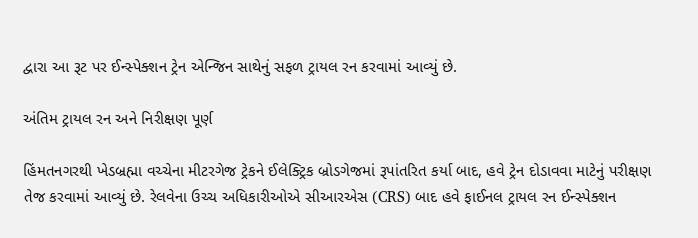દ્વારા આ રૂટ પર ઈન્સ્પેક્શન ટ્રેન એન્જિન સાથેનું સફળ ટ્રાયલ રન કરવામાં આવ્યું છે.

અંતિમ ટ્રાયલ રન અને નિરીક્ષણ પૂર્ણ

હિંમતનગરથી ખેડબ્રહ્મા વચ્ચેના મીટરગેજ ટ્રેકને ઈલેક્ટ્રિક બ્રોડગેજમાં રૂપાંતરિત કર્યા બાદ, હવે ટ્રેન દોડાવવા માટેનું પરીક્ષણ તેજ કરવામાં આવ્યું છે. રેલવેના ઉચ્ચ અધિકારીઓએ સીઆરએસ (CRS) બાદ હવે ફાઈનલ ટ્રાયલ રન ઈન્સ્પેક્શન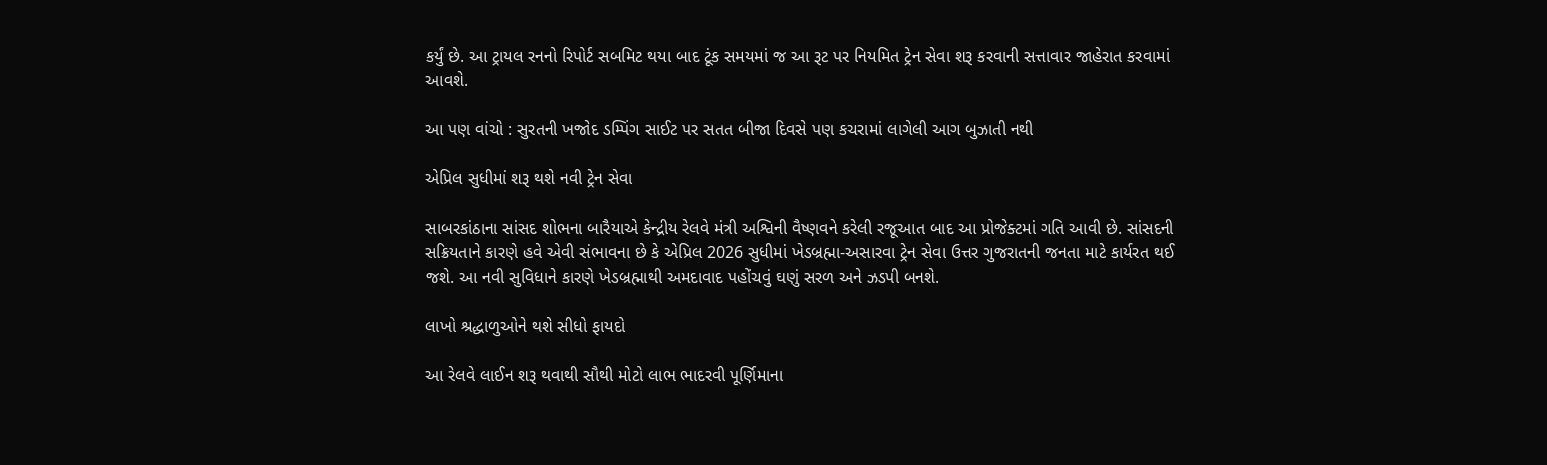કર્યું છે. આ ટ્રાયલ રનનો રિપોર્ટ સબમિટ થયા બાદ ટૂંક સમયમાં જ આ રૂટ પર નિયમિત ટ્રેન સેવા શરૂ કરવાની સત્તાવાર જાહેરાત કરવામાં આવશે.

આ પણ વાંચો : સુરતની ખજોદ ડમ્પિંગ સાઈટ પર સતત બીજા દિવસે પણ કચરામાં લાગેલી આગ બુઝાતી નથી

એપ્રિલ સુધીમાં શરૂ થશે નવી ટ્રેન સેવા

સાબરકાંઠાના સાંસદ શોભના બારૈયાએ કેન્દ્રીય રેલવે મંત્રી અશ્વિની વૈષ્ણવને કરેલી રજૂઆત બાદ આ પ્રોજેક્ટમાં ગતિ આવી છે. સાંસદની સક્રિયતાને કારણે હવે એવી સંભાવના છે કે એપ્રિલ 2026 સુધીમાં ખેડબ્રહ્મા-અસારવા ટ્રેન સેવા ઉત્તર ગુજરાતની જનતા માટે કાર્યરત થઈ જશે. આ નવી સુવિધાને કારણે ખેડબ્રહ્માથી અમદાવાદ પહોંચવું ઘણું સરળ અને ઝડપી બનશે.

લાખો શ્રદ્ધાળુઓને થશે સીધો ફાયદો

આ રેલવે લાઈન શરૂ થવાથી સૌથી મોટો લાભ ભાદરવી પૂર્ણિમાના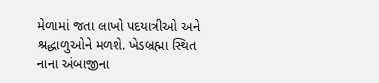મેળામાં જતા લાખો પદયાત્રીઓ અને શ્રદ્ધાળુઓને મળશે. ખેડબ્રહ્મા સ્થિત નાના અંબાજીના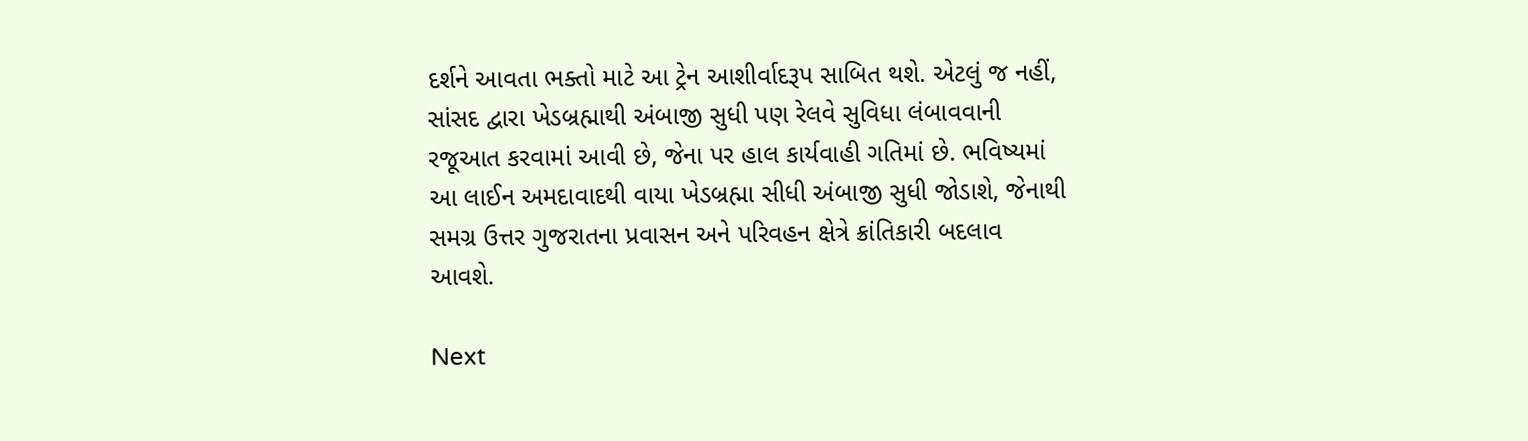દર્શને આવતા ભક્તો માટે આ ટ્રેન આશીર્વાદરૂપ સાબિત થશે. એટલું જ નહીં, સાંસદ દ્વારા ખેડબ્રહ્માથી અંબાજી સુધી પણ રેલવે સુવિધા લંબાવવાની રજૂઆત કરવામાં આવી છે, જેના પર હાલ કાર્યવાહી ગતિમાં છે. ભવિષ્યમાં આ લાઈન અમદાવાદથી વાયા ખેડબ્રહ્મા સીધી અંબાજી સુધી જોડાશે, જેનાથી સમગ્ર ઉત્તર ગુજરાતના પ્રવાસન અને પરિવહન ક્ષેત્રે ક્રાંતિકારી બદલાવ આવશે.

Next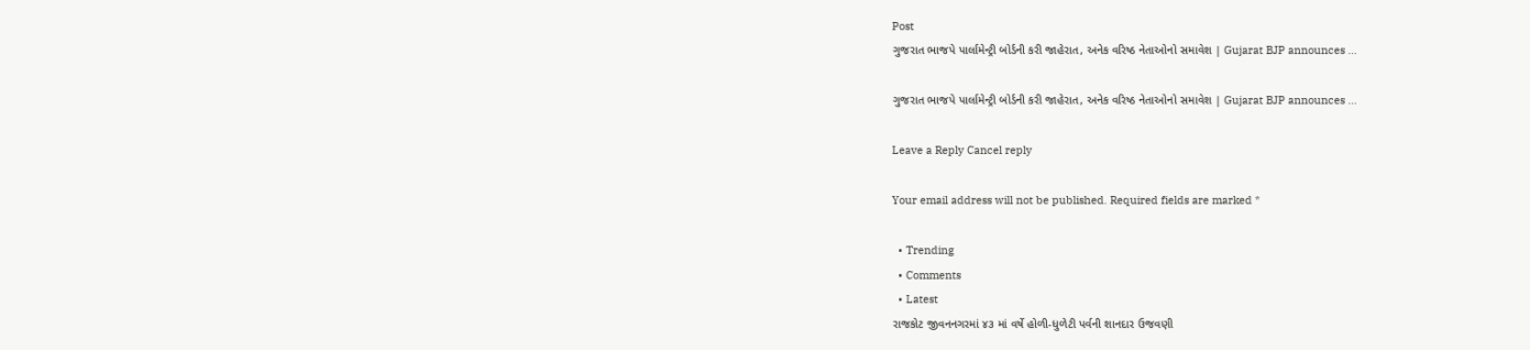Post
ગુજરાત ભાજપે પાર્લામેન્ટ્રી બોર્ડની કરી જાહેરાત, અનેક વરિષ્ઠ નેતાઓનો સમાવેશ | Gujarat BJP announces …

ગુજરાત ભાજપે પાર્લામેન્ટ્રી બોર્ડની કરી જાહેરાત, અનેક વરિષ્ઠ નેતાઓનો સમાવેશ | Gujarat BJP announces ...

Leave a Reply Cancel reply

Your email address will not be published. Required fields are marked *

  • Trending
  • Comments
  • Latest
રાજકોટ જીવનનગરમાં ૪૩ માં વર્ષે હોળી-ધુળેટી પર્વની શાનદાર ઉજવણી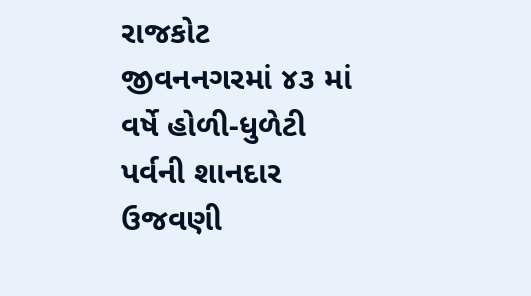રાજકોટ જીવનનગરમાં ૪૩ માં વર્ષે હોળી-ધુળેટી પર્વની શાનદાર ઉજવણી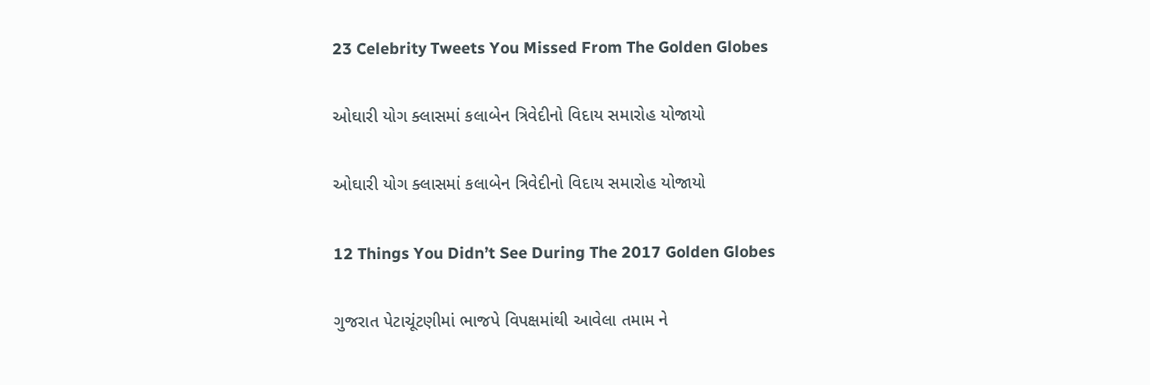23 Celebrity Tweets You Missed From The Golden Globes

ઓઘારી યોગ ક્લાસમાં કલાબેન ત્રિવેદીનો વિદાય સમારોહ યોજાયો

ઓઘારી યોગ ક્લાસમાં કલાબેન ત્રિવેદીનો વિદાય સમારોહ યોજાયો

12 Things You Didn’t See During The 2017 Golden Globes

ગુજરાત પેટાચૂંટણીમાં ભાજપે વિપક્ષમાંથી આવેલા તમામ ને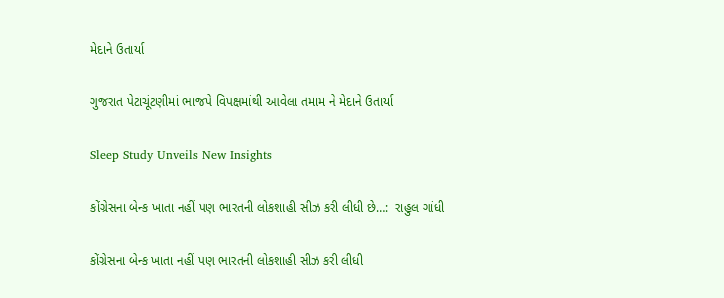મેદાને ઉતાર્યા

ગુજરાત પેટાચૂંટણીમાં ભાજપે વિપક્ષમાંથી આવેલા તમામ ને મેદાને ઉતાર્યા

Sleep Study Unveils New Insights

કોંગ્રેસના બેન્ક ખાતા નહીં પણ ભારતની લોકશાહી સીઝ કરી લીધી છે…:  રાહુલ ગાંધી

કોંગ્રેસના બેન્ક ખાતા નહીં પણ ભારતની લોકશાહી સીઝ કરી લીધી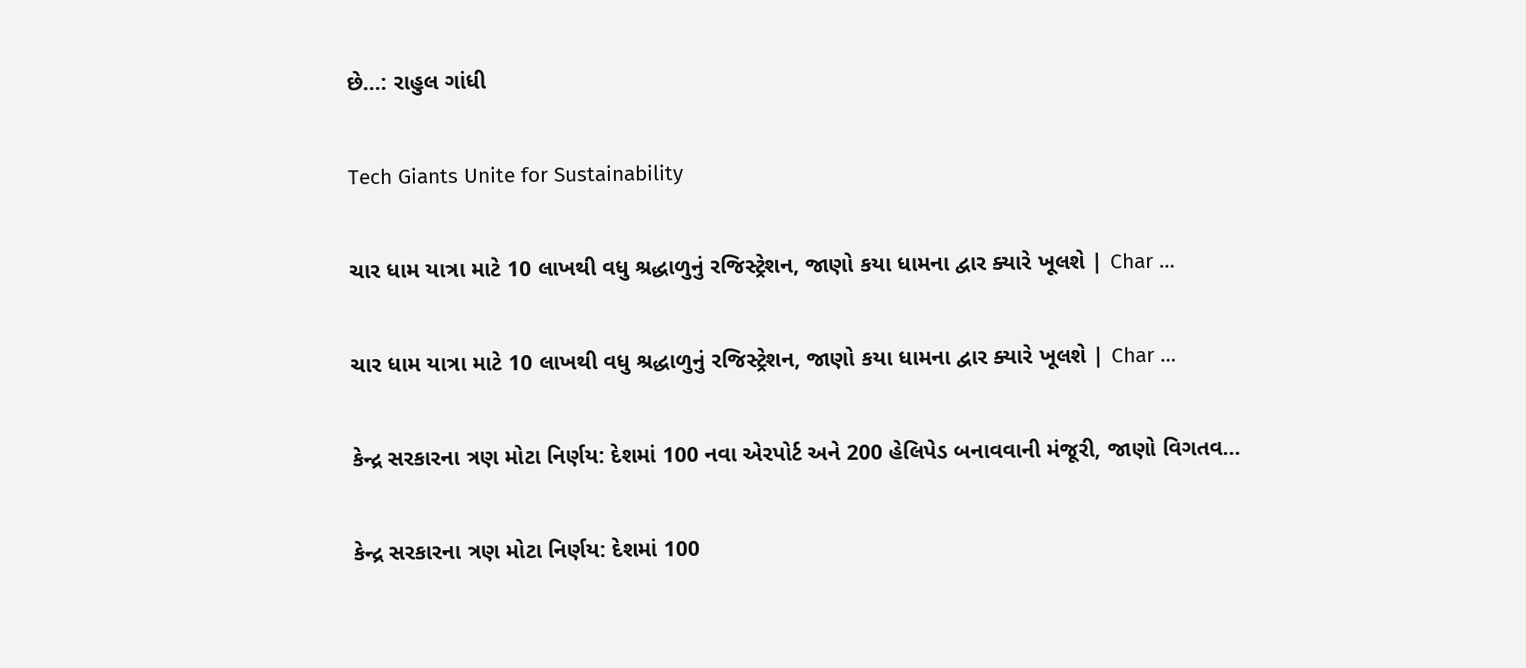છે…: રાહુલ ગાંધી

Tech Giants Unite for Sustainability

ચાર ધામ યાત્રા માટે 10 લાખથી વધુ શ્રદ્ધાળુનું રજિસ્ટ્રેશન, જાણો કયા ધામના દ્વાર ક્યારે ખૂલશે | Char …

ચાર ધામ યાત્રા માટે 10 લાખથી વધુ શ્રદ્ધાળુનું રજિસ્ટ્રેશન, જાણો કયા ધામના દ્વાર ક્યારે ખૂલશે | Char …

કેન્દ્ર સરકારના ત્રણ મોટા નિર્ણય: દેશમાં 100 નવા એરપોર્ટ અને 200 હેલિપેડ બનાવવાની મંજૂરી, જાણો વિગતવ…

કેન્દ્ર સરકારના ત્રણ મોટા નિર્ણય: દેશમાં 100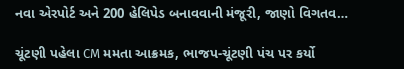નવા એરપોર્ટ અને 200 હેલિપેડ બનાવવાની મંજૂરી, જાણો વિગતવ…

ચૂંટણી પહેલા CM મમતા આક્રમક, ભાજપ-ચૂંટણી પંચ પર કર્યો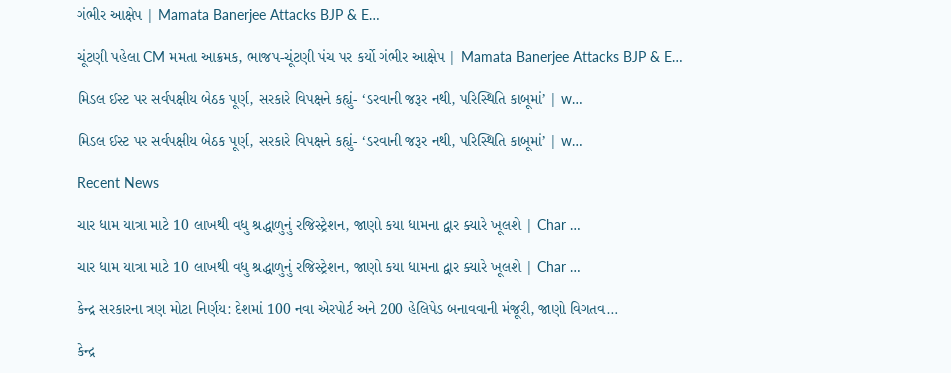ગંભીર આક્ષેપ | Mamata Banerjee Attacks BJP & E…

ચૂંટણી પહેલા CM મમતા આક્રમક, ભાજપ-ચૂંટણી પંચ પર કર્યો ગંભીર આક્ષેપ | Mamata Banerjee Attacks BJP & E…

મિડલ ઈસ્ટ પર સર્વપક્ષીય બેઠક પૂર્ણ, સરકારે વિપક્ષને કહ્યું- ‘ડરવાની જરૂર નથી, પરિસ્થિતિ કાબૂમાં’ | w…

મિડલ ઈસ્ટ પર સર્વપક્ષીય બેઠક પૂર્ણ, સરકારે વિપક્ષને કહ્યું- ‘ડરવાની જરૂર નથી, પરિસ્થિતિ કાબૂમાં’ | w…

Recent News

ચાર ધામ યાત્રા માટે 10 લાખથી વધુ શ્રદ્ધાળુનું રજિસ્ટ્રેશન, જાણો કયા ધામના દ્વાર ક્યારે ખૂલશે | Char …

ચાર ધામ યાત્રા માટે 10 લાખથી વધુ શ્રદ્ધાળુનું રજિસ્ટ્રેશન, જાણો કયા ધામના દ્વાર ક્યારે ખૂલશે | Char …

કેન્દ્ર સરકારના ત્રણ મોટા નિર્ણય: દેશમાં 100 નવા એરપોર્ટ અને 200 હેલિપેડ બનાવવાની મંજૂરી, જાણો વિગતવ…

કેન્દ્ર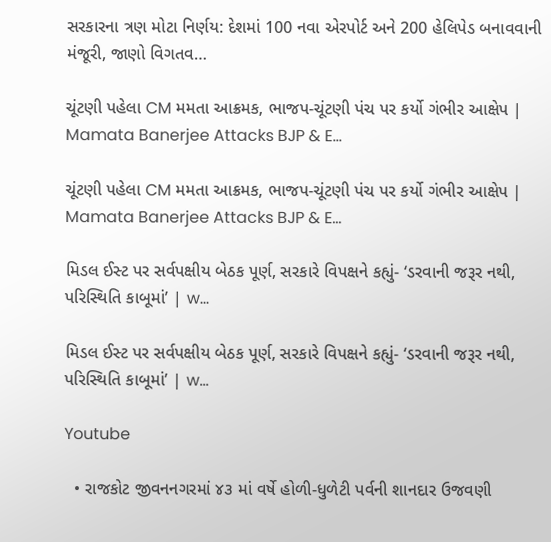સરકારના ત્રણ મોટા નિર્ણય: દેશમાં 100 નવા એરપોર્ટ અને 200 હેલિપેડ બનાવવાની મંજૂરી, જાણો વિગતવ…

ચૂંટણી પહેલા CM મમતા આક્રમક, ભાજપ-ચૂંટણી પંચ પર કર્યો ગંભીર આક્ષેપ | Mamata Banerjee Attacks BJP & E…

ચૂંટણી પહેલા CM મમતા આક્રમક, ભાજપ-ચૂંટણી પંચ પર કર્યો ગંભીર આક્ષેપ | Mamata Banerjee Attacks BJP & E…

મિડલ ઈસ્ટ પર સર્વપક્ષીય બેઠક પૂર્ણ, સરકારે વિપક્ષને કહ્યું- ‘ડરવાની જરૂર નથી, પરિસ્થિતિ કાબૂમાં’ | w…

મિડલ ઈસ્ટ પર સર્વપક્ષીય બેઠક પૂર્ણ, સરકારે વિપક્ષને કહ્યું- ‘ડરવાની જરૂર નથી, પરિસ્થિતિ કાબૂમાં’ | w…

Youtube

  • રાજકોટ જીવનનગરમાં ૪૩ માં વર્ષે હોળી-ધુળેટી પર્વની શાનદાર ઉજવણી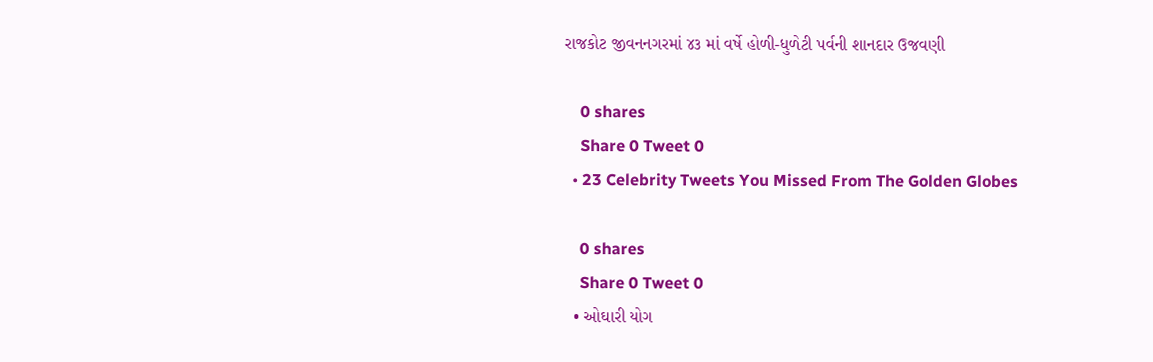રાજકોટ જીવનનગરમાં ૪૩ માં વર્ષે હોળી-ધુળેટી પર્વની શાનદાર ઉજવણી

    0 shares
    Share 0 Tweet 0
  • 23 Celebrity Tweets You Missed From The Golden Globes

    0 shares
    Share 0 Tweet 0
  • ઓઘારી યોગ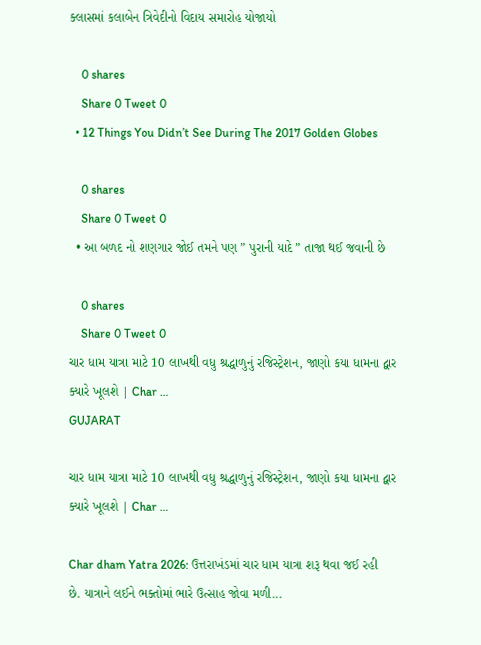ક્લાસમાં કલાબેન ત્રિવેદીનો વિદાય સમારોહ યોજાયો

    0 shares
    Share 0 Tweet 0
  • 12 Things You Didn’t See During The 2017 Golden Globes

    0 shares
    Share 0 Tweet 0
  • આ બળદ નો શણગાર જોઈ તમને પણ ” પુરાની યાદે ” તાજા થઈ જવાની છે

    0 shares
    Share 0 Tweet 0
ચાર ધામ યાત્રા માટે 10 લાખથી વધુ શ્રદ્ધાળુનું રજિસ્ટ્રેશન, જાણો કયા ધામના દ્વાર ક્યારે ખૂલશે | Char …
GUJARAT

ચાર ધામ યાત્રા માટે 10 લાખથી વધુ શ્રદ્ધાળુનું રજિસ્ટ્રેશન, જાણો કયા ધામના દ્વાર ક્યારે ખૂલશે | Char …

Char dham Yatra 2026: ઉત્તરાખંડમાં ચાર ધામ યાત્રા શરૂ થવા જઈ રહી છે. યાત્રાને લઈને ભક્તોમાં ભારે ઉત્સાહ જોવા મળી...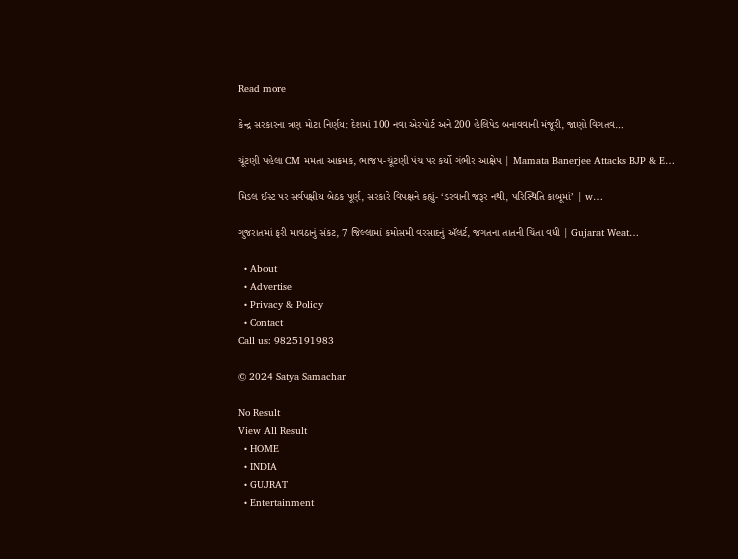Read more

કેન્દ્ર સરકારના ત્રણ મોટા નિર્ણય: દેશમાં 100 નવા એરપોર્ટ અને 200 હેલિપેડ બનાવવાની મંજૂરી, જાણો વિગતવ…

ચૂંટણી પહેલા CM મમતા આક્રમક, ભાજપ-ચૂંટણી પંચ પર કર્યો ગંભીર આક્ષેપ | Mamata Banerjee Attacks BJP & E…

મિડલ ઈસ્ટ પર સર્વપક્ષીય બેઠક પૂર્ણ, સરકારે વિપક્ષને કહ્યું- ‘ડરવાની જરૂર નથી, પરિસ્થિતિ કાબૂમાં’ | w…

ગુજરાતમાં ફરી માવઠાનું સંકટ, 7 જિલ્લામાં કમોસમી વરસાદનું ઍલર્ટ, જગતના તાતની ચિંતા વધી | Gujarat Weat…

  • About
  • Advertise
  • Privacy & Policy
  • Contact
Call us: 9825191983

© 2024 Satya Samachar

No Result
View All Result
  • HOME
  • INDIA
  • GUJRAT
  • Entertainment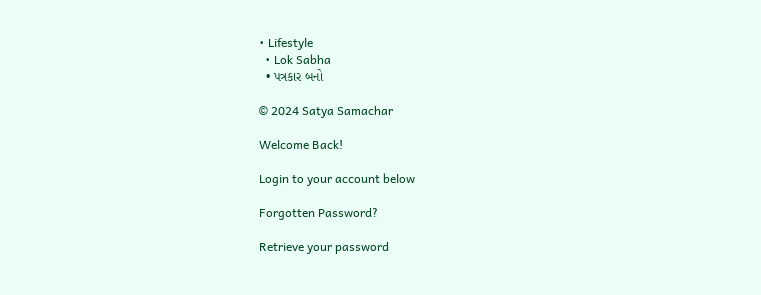• Lifestyle
  • Lok Sabha
  • પત્રકાર બનો

© 2024 Satya Samachar

Welcome Back!

Login to your account below

Forgotten Password?

Retrieve your password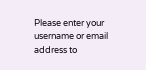Please enter your username or email address to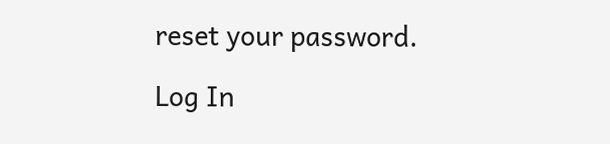reset your password.

Log In